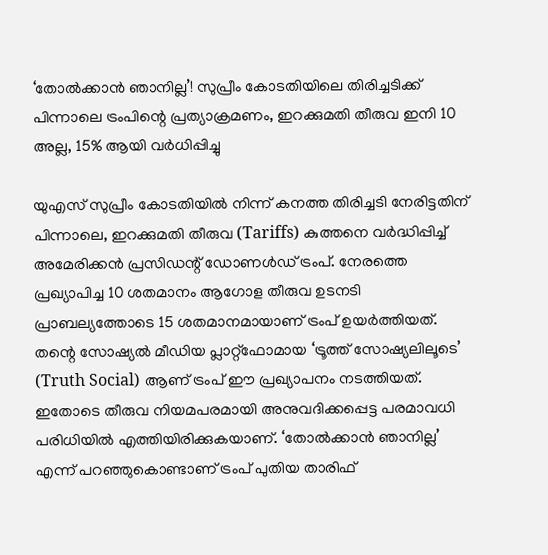‘തോൽക്കാൻ ഞാനില്ല’! സുപ്രീം കോടതിയിലെ തിരിച്ചടിക്ക് പിന്നാലെ ട്രംപിന്റെ പ്രത്യാക്രമണം, ഇറക്കുമതി തീരുവ ഇനി 10 അല്ല, 15% ആയി വർധിപ്പിച്ചു

യുഎസ് സുപ്രീം കോടതിയിൽ നിന്ന് കനത്ത തിരിച്ചടി നേരിട്ടതിന് പിന്നാലെ, ഇറക്കുമതി തീരുവ (Tariffs) കുത്തനെ വർദ്ധിപ്പിച്ച് അമേരിക്കൻ പ്രസിഡന്റ് ഡോണൾഡ് ട്രംപ്. നേരത്തെ പ്രഖ്യാപിച്ച 10 ശതമാനം ആഗോള തീരുവ ഉടനടി പ്രാബല്യത്തോടെ 15 ശതമാനമായാണ് ട്രംപ് ഉയർത്തിയത്. തന്റെ സോഷ്യൽ മീഡിയ പ്ലാറ്റ്‌ഫോമായ ‘ട്രൂത്ത് സോഷ്യലിലൂടെ’ (Truth Social) ആണ് ട്രംപ് ഈ പ്രഖ്യാപനം നടത്തിയത്. ഇതോടെ തീരുവ നിയമപരമായി അനുവദിക്കപ്പെട്ട പരമാവധി പരിധിയിൽ എത്തിയിരിക്കുകയാണ്. ‘തോൽക്കാൻ ഞാനില്ല’ എന്ന് പറഞ്ഞുകൊണ്ടാണ് ട്രംപ് പുതിയ താരിഫ്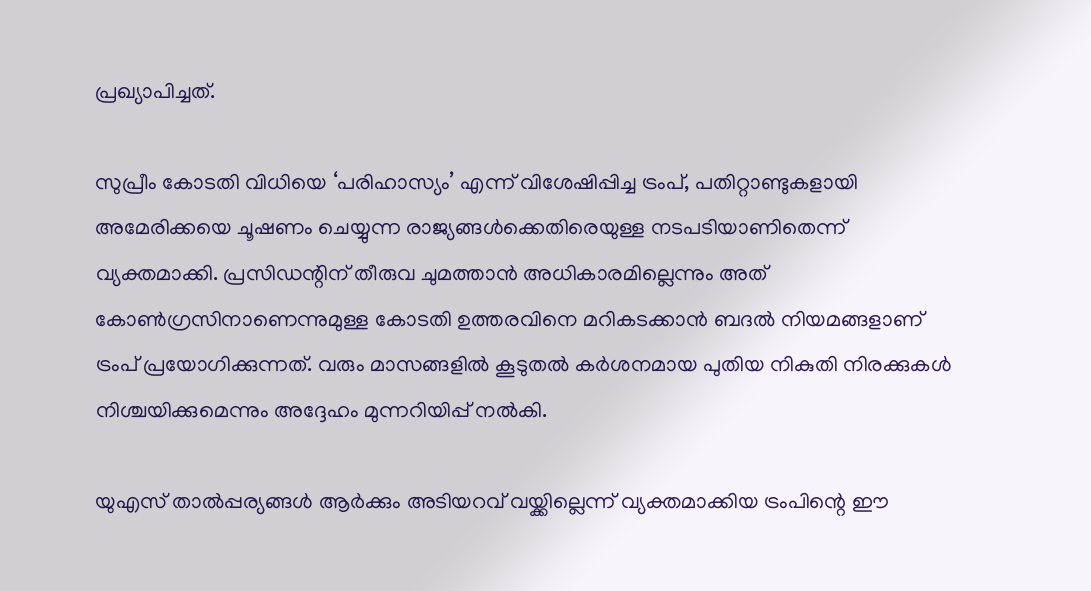പ്രഖ്യാപിച്ചത്.

സുപ്രീം കോടതി വിധിയെ ‘പരിഹാസ്യം’ എന്ന് വിശേഷിപ്പിച്ച ട്രംപ്, പതിറ്റാണ്ടുകളായി അമേരിക്കയെ ചൂഷണം ചെയ്യുന്ന രാജ്യങ്ങൾക്കെതിരെയുള്ള നടപടിയാണിതെന്ന് വ്യക്തമാക്കി. പ്രസിഡന്റിന് തീരുവ ചുമത്താൻ അധികാരമില്ലെന്നും അത് കോൺഗ്രസിനാണെന്നുമുള്ള കോടതി ഉത്തരവിനെ മറികടക്കാൻ ബദൽ നിയമങ്ങളാണ് ട്രംപ് പ്രയോഗിക്കുന്നത്. വരും മാസങ്ങളിൽ കൂടുതൽ കർശനമായ പുതിയ നികുതി നിരക്കുകൾ നിശ്ചയിക്കുമെന്നും അദ്ദേഹം മുന്നറിയിപ്പ് നൽകി.

യുഎസ് താൽപ്പര്യങ്ങൾ ആർക്കും അടിയറവ് വയ്ക്കില്ലെന്ന് വ്യക്തമാക്കിയ ട്രംപിന്റെ ഈ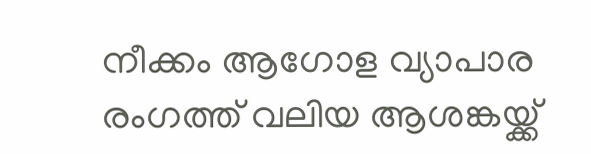നീക്കം ആഗോള വ്യാപാര രംഗത്ത് വലിയ ആശങ്കയ്ക്ക്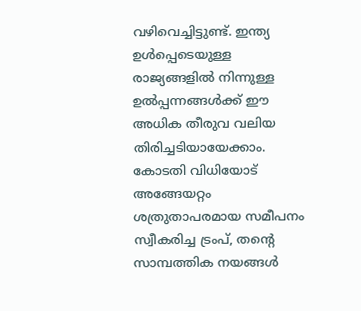വഴിവെച്ചിട്ടുണ്ട്. ഇന്ത്യ ഉൾപ്പെടെയുള്ള രാജ്യങ്ങളിൽ നിന്നുള്ള ഉൽപ്പന്നങ്ങൾക്ക് ഈ അധിക തീരുവ വലിയ തിരിച്ചടിയായേക്കാം. കോടതി വിധിയോട് അങ്ങേയറ്റം ശത്രുതാപരമായ സമീപനം സ്വീകരിച്ച ട്രംപ്, തന്റെ സാമ്പത്തിക നയങ്ങൾ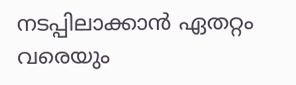നടപ്പിലാക്കാൻ ഏതറ്റം വരെയും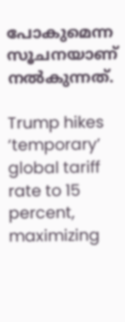പോകുമെന്ന സൂചനയാണ് നൽകുന്നത്.

Trump hikes ‘temporary’ global tariff rate to 15 percent, maximizing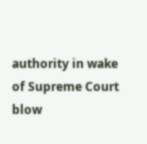authority in wake of Supreme Court blow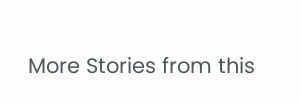More Stories from this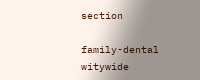section

family-dental
witywide